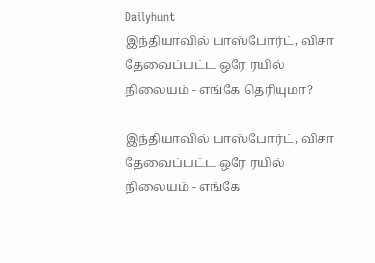Dailyhunt
இந்தியாவில் பாஸ்போர்ட், விசா தேவைப்பட்ட ஒரே ரயில் நிலையம் - எங்கே தெரியுமா?

இந்தியாவில் பாஸ்போர்ட், விசா தேவைப்பட்ட ஒரே ரயில் நிலையம் - எங்கே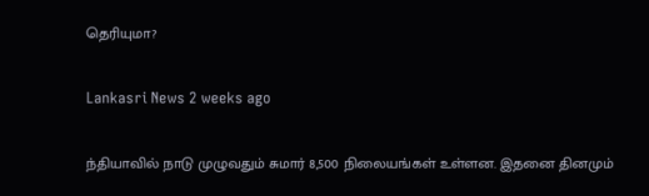தெரியுமா?

Lankasri News 2 weeks ago

ந்தியாவில் நாடு முழுவதும் சுமார் 8,500 நிலையங்கள் உள்ளன. இதனை தினமும்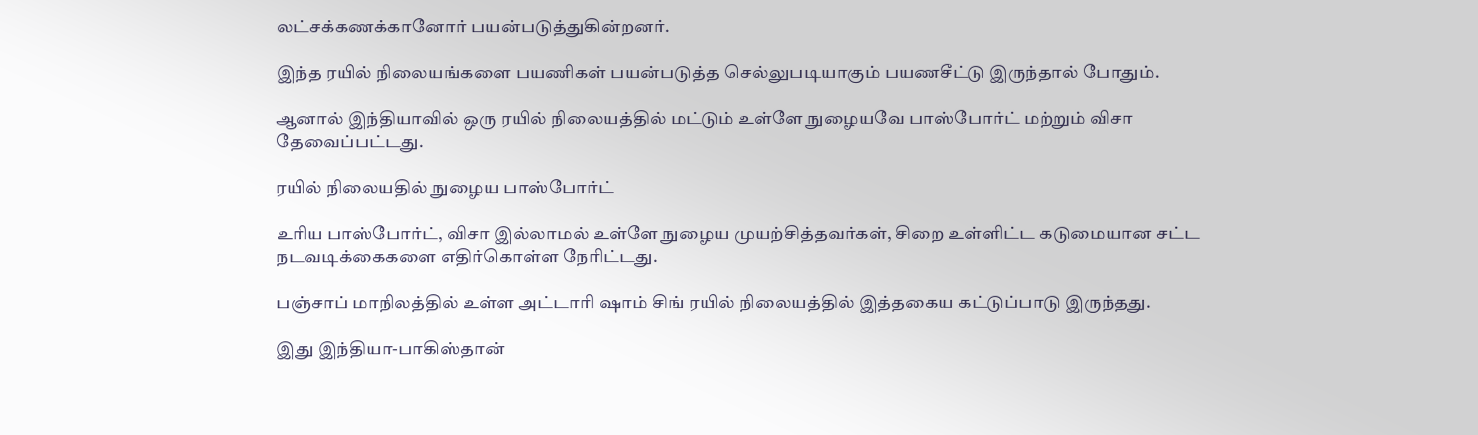லட்சக்கணக்கானோர் பயன்படுத்துகின்றனர்.

இந்த ரயில் நிலையங்களை பயணிகள் பயன்படுத்த செல்லுபடியாகும் பயணசீட்டு இருந்தால் போதும்.

ஆனால் இந்தியாவில் ஒரு ரயில் நிலையத்தில் மட்டும் உள்ளே நுழையவே பாஸ்போர்ட் மற்றும் விசா தேவைப்பட்டது.

ரயில் நிலையதில் நுழைய பாஸ்போர்ட்

உரிய பாஸ்போர்ட், விசா இல்லாமல் உள்ளே நுழைய முயற்சித்தவர்கள், சிறை உள்ளிட்ட கடுமையான சட்ட நடவடிக்கைகளை எதிர்கொள்ள நேரிட்டது.

பஞ்சாப் மாநிலத்தில் உள்ள அட்டாரி ஷாம் சிங் ரயில் நிலையத்தில் இத்தகைய கட்டுப்பாடு இருந்தது.

இது இந்தியா-பாகிஸ்தான்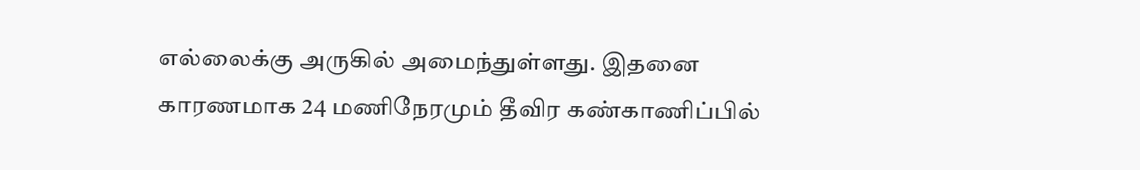எல்லைக்கு அருகில் அமைந்துள்ளது. இதனை காரணமாக 24 மணிநேரமும் தீவிர கண்காணிப்பில்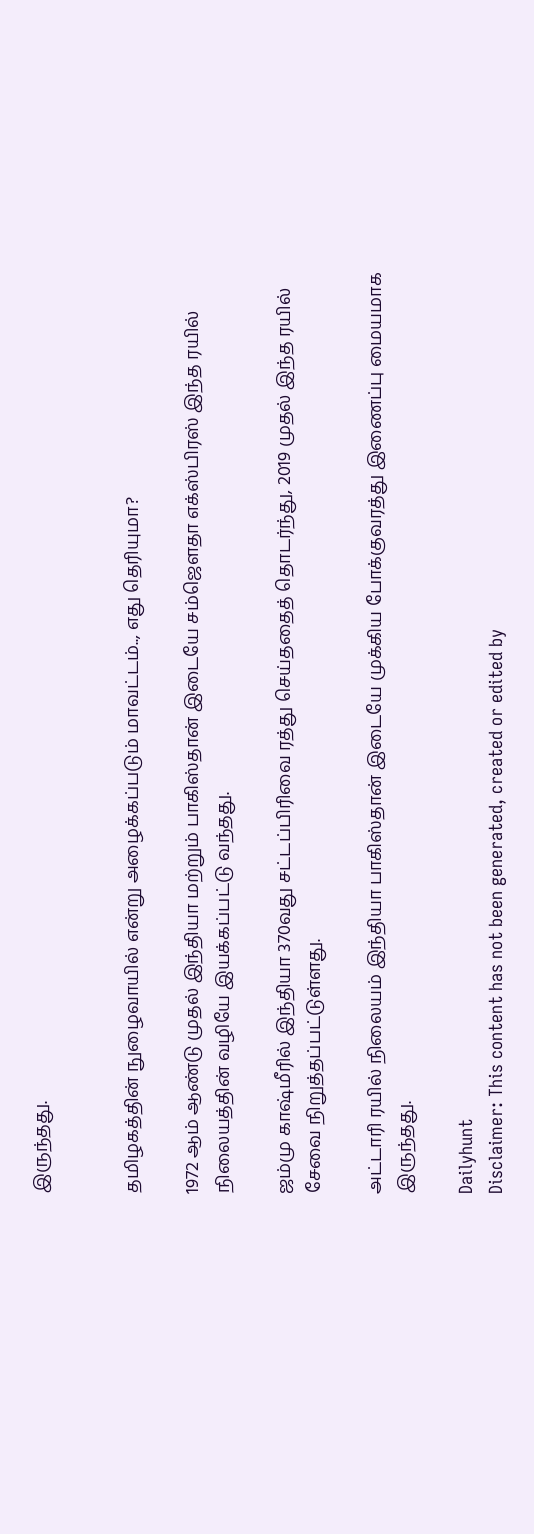இருந்தது.


தமிழகத்தின் நுழைவாயில் என்று அழைக்கப்படும் மாவட்டம்.., எது தெரியுமா?

1972 ஆம் ஆண்டு முதல் இந்தியா மற்றும் பாகிஸ்தான் இடையே சம்ஜௌதா எக்ஸ்பிரஸ் இந்த ரயில் நிலையத்தின் வழியே இயக்கப்பட்டு வந்தது.

ஜம்மு காஷ்மீரில் இந்தியா 370வது சட்டப்பிரிவை ரத்து செய்ததைத் தொடர்ந்து, 2019 முதல் இந்த ரயில் சேவை நிறுத்தப்பட்டுள்ளது.

அட்டாரி ரயில் நிலையம் இந்தியா பாகிஸ்தான் இடையே முக்கிய போக்குவரத்து இணைப்பு மையமாக இருந்தது.

Dailyhunt
Disclaimer: This content has not been generated, created or edited by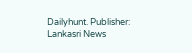Dailyhunt. Publisher: Lankasri News